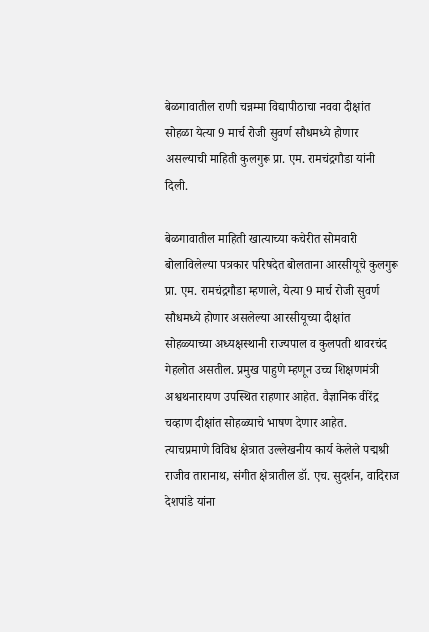बेळगावातील राणी चन्नम्मा विद्यापीठाचा नववा दीक्षांत सोहळा येत्या 9 मार्च रोजी सुवर्ण सौधमध्ये होणार असल्याची माहिती कुलगुरू प्रा. एम. रामचंद्रगौडा यांनी दिली.

बेळगावातील माहिती खात्याच्या कचेरीत सोमवारी बोलाविलेल्या पत्रकार परिषदेत बोलताना आरसीयूचे कुलगुरू प्रा. एम. रामचंद्रगौडा म्हणाले, येत्या 9 मार्च रोजी सुवर्ण सौधमध्ये होणार असलेल्या आरसीयूच्या दीक्षांत सोहळ्याच्या अध्यक्षस्थानी राज्यपाल व कुलपती थावरचंद गेहलोत असतील. प्रमुख पाहुणे म्हणून उच्च शिक्षणमंत्री अश्वथनारायण उपस्थित राहणार आहेत. वैज्ञानिक वीरेंद्र चव्हाण दीक्षांत सोहळ्याचे भाषण देणार आहेत.
त्याचप्रमाणे विविध क्षेत्रात उल्लेखनीय कार्य केलेले पद्मश्री राजीव तारानाथ, संगीत क्षेत्रातील डॉ. एच. सुदर्शन, वादिराज देशपांडे यांना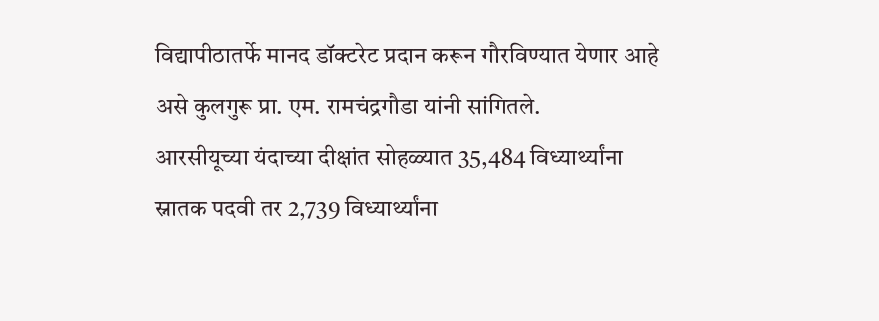विद्यापीठातर्फे मानद डॉक्टरेट प्रदान करून गौरविण्यात येणार आहे असे कुलगुरू प्रा. एम. रामचंद्रगौडा यांनी सांगितले.
आरसीयूच्या यंदाच्या दीक्षांत सोहळ्यात 35,484 विध्यार्थ्यांना स्नातक पदवी तर 2,739 विध्यार्थ्यांना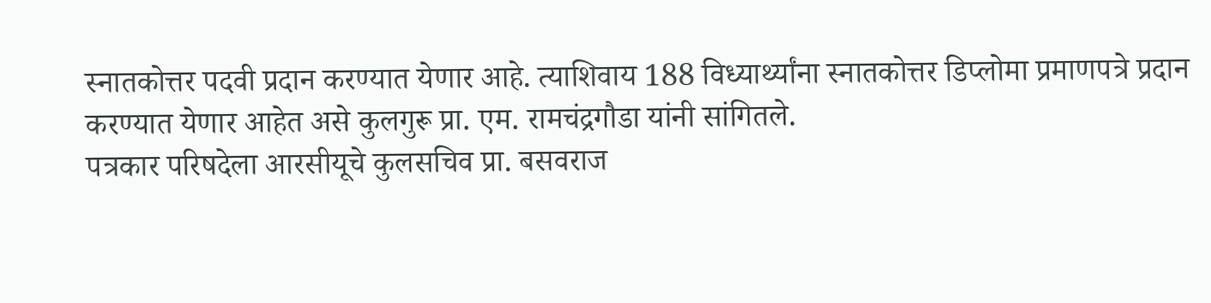स्नातकोत्तर पदवी प्रदान करण्यात येणार आहे. त्याशिवाय 188 विध्यार्थ्यांना स्नातकोत्तर डिप्लोमा प्रमाणपत्रे प्रदान करण्यात येणार आहेत असे कुलगुरू प्रा. एम. रामचंद्रगौडा यांनी सांगितले.
पत्रकार परिषदेला आरसीयूचे कुलसचिव प्रा. बसवराज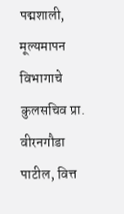पद्मशाली, मूल्यमापन विभागाचे कुलसचिव प्रा. वीरनगौडा पाटील, वित्त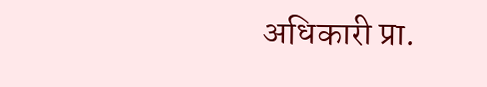अधिकारी प्रा.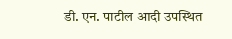डी. एन. पाटील आदी उपस्थित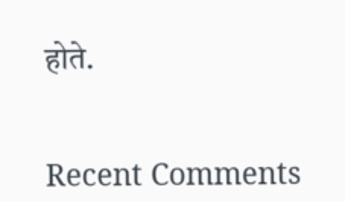होते.


Recent Comments